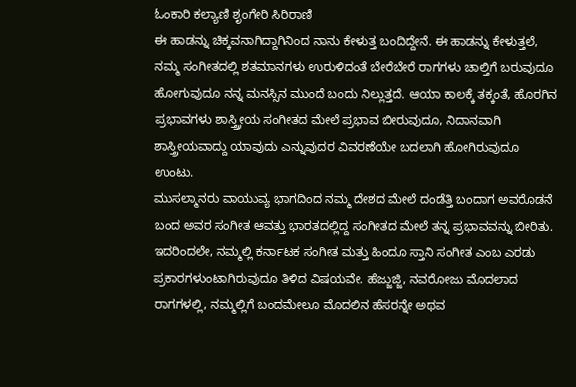ಓಂಕಾರಿ ಕಲ್ಯಾಣಿ ಶೃಂಗೇರಿ ಸಿರಿರಾಣಿ
ಈ ಹಾಡನ್ನು ಚಿಕ್ಕವನಾಗಿದ್ದಾಗಿನಿಂದ ನಾನು ಕೇಳುತ್ತ ಬಂದಿದ್ದೇನೆ. ಈ ಹಾಡನ್ನು ಕೇಳುತ್ತಲೆ, ನಮ್ಮ ಸಂಗೀತದಲ್ಲಿ ಶತಮಾನಗಳು ಉರುಳಿದಂತೆ ಬೇರೆಬೇರೆ ರಾಗಗಳು ಚಾಲ್ತಿಗೆ ಬರುವುದೂ ಹೋಗುವುದೂ ನನ್ನ ಮನಸ್ಸಿನ ಮುಂದೆ ಬಂದು ನಿಲ್ಲುತ್ತದೆ. ಆಯಾ ಕಾಲಕ್ಕೆ ತಕ್ಕಂತೆ, ಹೊರಗಿನ ಪ್ರಭಾವಗಳು ಶಾಸ್ತ್ರ್ರೀಯ ಸಂಗೀತದ ಮೇಲೆ ಪ್ರಭಾವ ಬೀರುವುದೂ, ನಿದಾನವಾಗಿ ಶಾಸ್ತ್ರೀಯವಾದ್ದು ಯಾವುದು ಎನ್ನುವುದರ ವಿವರಣೆಯೇ ಬದಲಾಗಿ ಹೋಗಿರುವುದೂ ಉಂಟು.
ಮುಸಲ್ಮಾನರು ವಾಯುವ್ಯ ಭಾಗದಿಂದ ನಮ್ಮ ದೇಶದ ಮೇಲೆ ದಂಡೆತ್ತಿ ಬಂದಾಗ ಅವರೊಡನೆ ಬಂದ ಅವರ ಸಂಗೀತ ಆವತ್ತು ಭಾರತದಲ್ಲಿದ್ದ ಸಂಗೀತದ ಮೇಲೆ ತನ್ನ ಪ್ರಭಾವವನ್ನು ಬೀರಿತು. ಇದರಿಂದಲೇ, ನಮ್ಮಲ್ಲಿ ಕರ್ನಾಟಕ ಸಂಗೀತ ಮತ್ತು ಹಿಂದೂ ಸ್ತಾನಿ ಸಂಗೀತ ಎಂಬ ಎರಡು ಪ್ರಕಾರಗಳುಂಟಾಗಿರುವುದೂ ತಿಳಿದ ವಿಷಯವೇ. ಹೆಜ್ಜುಜ್ಜಿ, ನವರೋಜು ಮೊದಲಾದ ರಾಗಗಳಲ್ಲಿ, ನಮ್ಮಲ್ಲಿಗೆ ಬಂದಮೇಲೂ ಮೊದಲಿನ ಹೆಸರನ್ನೇ ಅಥವ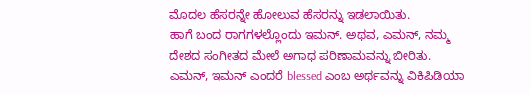ಮೊದಲ ಹೆಸರನ್ನೇ ಹೋಲುವ ಹೆಸರನ್ನು ಇಡಲಾಯಿತು.
ಹಾಗೆ ಬಂದ ರಾಗಗಳಲ್ಲೊಂದು ಇಮನ್. ಅಥವ, ಎಮನ್, ನಮ್ಮ ದೇಶದ ಸಂಗೀತದ ಮೇಲೆ ಅಗಾಧ ಪರಿಣಾಮವನ್ನು ಬೀರಿತು. ಎಮನ್, ಇಮನ್ ಎಂದರೆ blessed ಎಂಬ ಅರ್ಥವನ್ನು ವಿಕಿಪಿಡಿಯಾ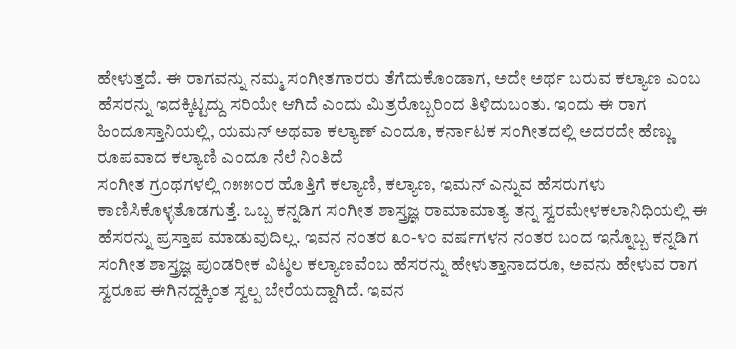ಹೇಳುತ್ತದೆ. ಈ ರಾಗವನ್ನು ನಮ್ಮ ಸಂಗೀತಗಾರರು ತೆಗೆದುಕೊಂಡಾಗ, ಅದೇ ಅರ್ಥ ಬರುವ ಕಲ್ಯಾಣ ಎಂಬ ಹೆಸರನ್ನು ಇದಕ್ಕಿಟ್ಟದ್ದು ಸರಿಯೇ ಆಗಿದೆ ಎಂದು ಮಿತ್ರರೊಬ್ಬರಿಂದ ತಿಳಿದುಬಂತು. ಇಂದು ಈ ರಾಗ ಹಿಂದೂಸ್ತಾನಿಯಲ್ಲಿ, ಯಮನ್ ಅಥವಾ ಕಲ್ಯಾಣ್ ಎಂದೂ, ಕರ್ನಾಟಕ ಸಂಗೀತದಲ್ಲಿ ಅದರದೇ ಹೆಣ್ಣು ರೂಪವಾದ ಕಲ್ಯಾಣಿ ಎಂದೂ ನೆಲೆ ನಿಂತಿದೆ
ಸಂಗೀತ ಗ್ರಂಥಗಳಲ್ಲಿ ೧೫೫೦ರ ಹೊತ್ತಿಗೆ ಕಲ್ಯಾಣಿ, ಕಲ್ಯಾಣ, ಇಮನ್ ಎನ್ನುವ ಹೆಸರುಗಳು ಕಾಣಿಸಿಕೊಳ್ಳತೊಡಗುತ್ತೆ. ಒಬ್ಬ ಕನ್ನಡಿಗ ಸಂಗೀತ ಶಾಸ್ತ್ರಜ್ಞ ರಾಮಾಮಾತ್ಯ ತನ್ನ ಸ್ವರಮೇಳಕಲಾನಿಧಿಯಲ್ಲಿ ಈ ಹೆಸರನ್ನು ಪ್ರಸ್ತಾಪ ಮಾಡುವುದಿಲ್ಲ. ಇವನ ನಂತರ ೩೦-೪೦ ವರ್ಷಗಳನ ನಂತರ ಬಂದ ಇನ್ನೊಬ್ಬ ಕನ್ನಡಿಗ ಸಂಗೀತ ಶಾಸ್ತ್ರಜ್ಞ ಪುಂಡರೀಕ ವಿಟ್ಠಲ ಕಲ್ಯಾಣವೆಂಬ ಹೆಸರನ್ನು ಹೇಳುತ್ತಾನಾದರೂ, ಅವನು ಹೇಳುವ ರಾಗ ಸ್ವರೂಪ ಈಗಿನದ್ದಕ್ಕಿಂತ ಸ್ವಲ್ಪ ಬೇರೆಯದ್ದಾಗಿದೆ. ಇವನ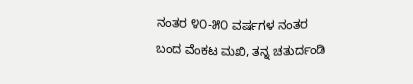ನಂತರ ೪೦-೫೦ ವರ್ಷಗಳ ನಂತರ ಬಂದ ವೆಂಕಟ ಮಖಿ, ತನ್ನ ಚತುರ್ದಂಡಿ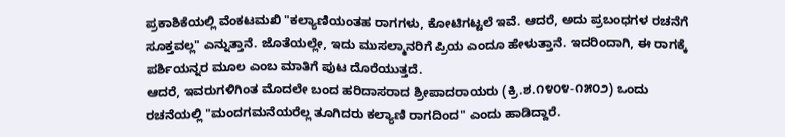ಪ್ರಕಾಶಿಕೆಯಲ್ಲಿ ವೆಂಕಟಮಖಿ "ಕಲ್ಯಾಣಿಯಂತಹ ರಾಗಗಳು, ಕೋಟಿಗಟ್ಟಲೆ ಇವೆ. ಆದರೆ, ಅದು ಪ್ರಬಂಧಗಳ ರಚನೆಗೆ ಸೂಕ್ತವಲ್ಲ" ಎನ್ನುತ್ತಾನೆ. ಜೊತೆಯಲ್ಲೇ, ಇದು ಮುಸಲ್ಮಾನರಿಗೆ ಪ್ರಿಯ ಎಂದೂ ಹೇಳುತ್ತಾನೆ. ಇದರಿಂದಾಗಿ, ಈ ರಾಗಕ್ಕೆ ಪರ್ಶಿಯನ್ನರ ಮೂಲ ಎಂಬ ಮಾತಿಗೆ ಪುಟ ದೊರೆಯುತ್ತದೆ.
ಆದರೆ, ಇವರುಗಳಿಗಿಂತ ಮೊದಲೇ ಬಂದ ಹರಿದಾಸರಾದ ಶ್ರೀಪಾದರಾಯರು (ಕ್ರಿ.ಶ.೧೪೦೪-೧೫೦೨) ಒಂದು ರಚನೆಯಲ್ಲಿ "ಮಂದಗಮನೆಯರೆಲ್ಲ ತೂಗಿದರು ಕಲ್ಯಾಣಿ ರಾಗದಿಂದ" ಎಂದು ಹಾಡಿದ್ದಾರೆ.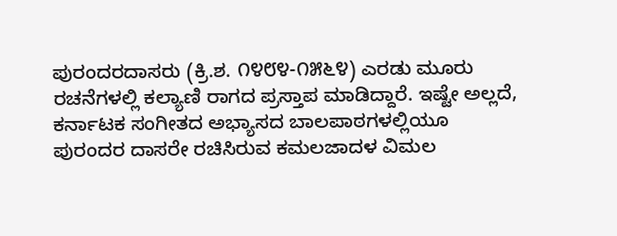ಪುರಂದರದಾಸರು (ಕ್ರಿ.ಶ. ೧೪೮೪-೧೫೬೪) ಎರಡು ಮೂರು ರಚನೆಗಳಲ್ಲಿ ಕಲ್ಯಾಣಿ ರಾಗದ ಪ್ರಸ್ತಾಪ ಮಾಡಿದ್ದಾರೆ. ಇಷ್ಟೇ ಅಲ್ಲದೆ, ಕರ್ನಾಟಕ ಸಂಗೀತದ ಅಭ್ಯಾಸದ ಬಾಲಪಾಠಗಳಲ್ಲಿಯೂ ಪುರಂದರ ದಾಸರೇ ರಚಿಸಿರುವ ಕಮಲಜಾದಳ ವಿಮಲ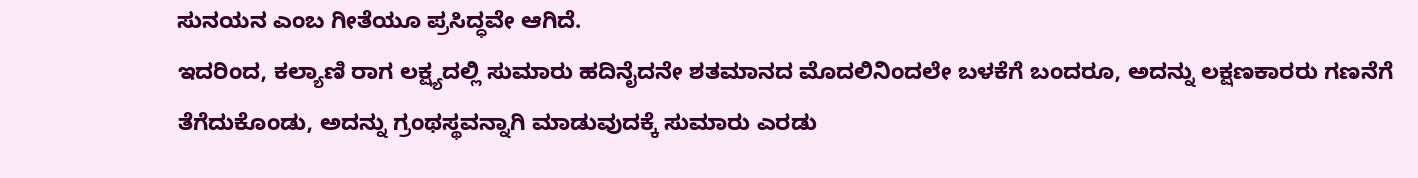ಸುನಯನ ಎಂಬ ಗೀತೆಯೂ ಪ್ರಸಿದ್ಧವೇ ಆಗಿದೆ.
ಇದರಿಂದ, ಕಲ್ಯಾಣಿ ರಾಗ ಲಕ್ಷ್ಯದಲ್ಲಿ ಸುಮಾರು ಹದಿನೈದನೇ ಶತಮಾನದ ಮೊದಲಿನಿಂದಲೇ ಬಳಕೆಗೆ ಬಂದರೂ, ಅದನ್ನು ಲಕ್ಷಣಕಾರರು ಗಣನೆಗೆ ತೆಗೆದುಕೊಂಡು, ಅದನ್ನು ಗ್ರಂಥಸ್ಥವನ್ನಾಗಿ ಮಾಡುವುದಕ್ಕೆ ಸುಮಾರು ಎರಡು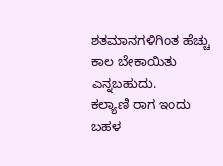ಶತಮಾನಗಳಿಗಿಂತ ಹೆಚ್ಚು ಕಾಲ ಬೇಕಾಯಿತು ಎನ್ನಬಹುದು.
ಕಲ್ಯಾಣಿ ರಾಗ ಇಂದು ಬಹಳ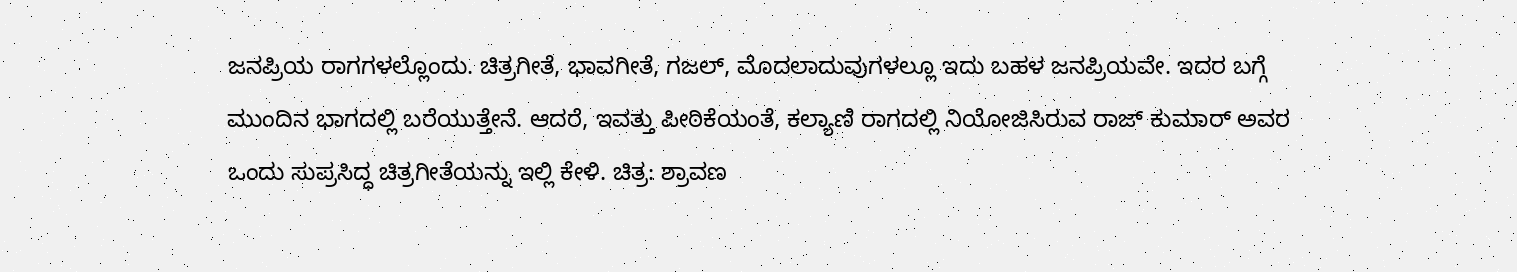ಜನಪ್ರಿಯ ರಾಗಗಳಲ್ಲೊಂದು. ಚಿತ್ರಗೀತೆ, ಭಾವಗೀತೆ, ಗಜಲ್, ಮೊದಲಾದುವುಗಳಲ್ಲೂ ಇದು ಬಹಳ ಜನಪ್ರಿಯವೇ. ಇದರ ಬಗ್ಗೆ ಮುಂದಿನ ಭಾಗದಲ್ಲಿ ಬರೆಯುತ್ತೇನೆ. ಆದರೆ, ಇವತ್ತು ಪೀಠಿಕೆಯಂತೆ, ಕಲ್ಯಾಣಿ ರಾಗದಲ್ಲಿ ನಿಯೋಜಿಸಿರುವ ರಾಜ್ ಕುಮಾರ್ ಅವರ ಒಂದು ಸುಪ್ರಸಿದ್ಧ ಚಿತ್ರಗೀತೆಯನ್ನು ಇಲ್ಲಿ ಕೇಳಿ. ಚಿತ್ರ: ಶ್ರಾವಣ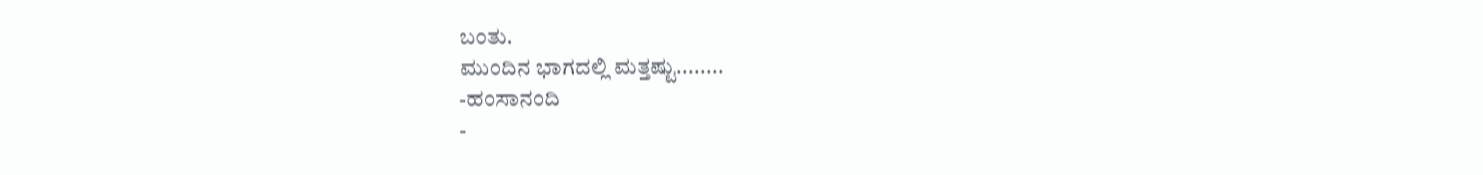ಬಂತು.
ಮುಂದಿನ ಭಾಗದಲ್ಲಿ ಮತ್ತಷ್ಟು........
-ಹಂಸಾನಂದಿ
-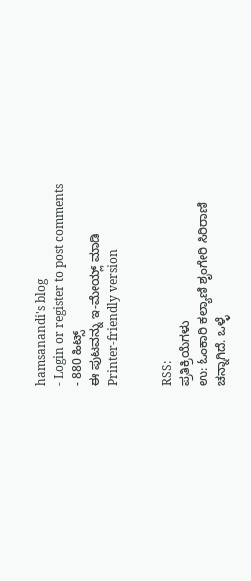hamsanandi's blog
- Login or register to post comments
- 880 ಹಿಟ್ಸ್
ಈ ಪುಟವನ್ನು ಇ-ಮೇಯ್ಲ್ ಮಾಡಿ
Printer-friendly version


RSS:
ಪ್ರತಿಕ್ರಿಯೆಗಳು
ಉ: ಓಂಕಾರಿ ಕಲ್ಯಾಣಿ ಶೃಂಗೇರಿ ಸಿರಿರಾಣಿ
ಚನ್ನಾಗಿದೆ. ಒಳ್ಳೆ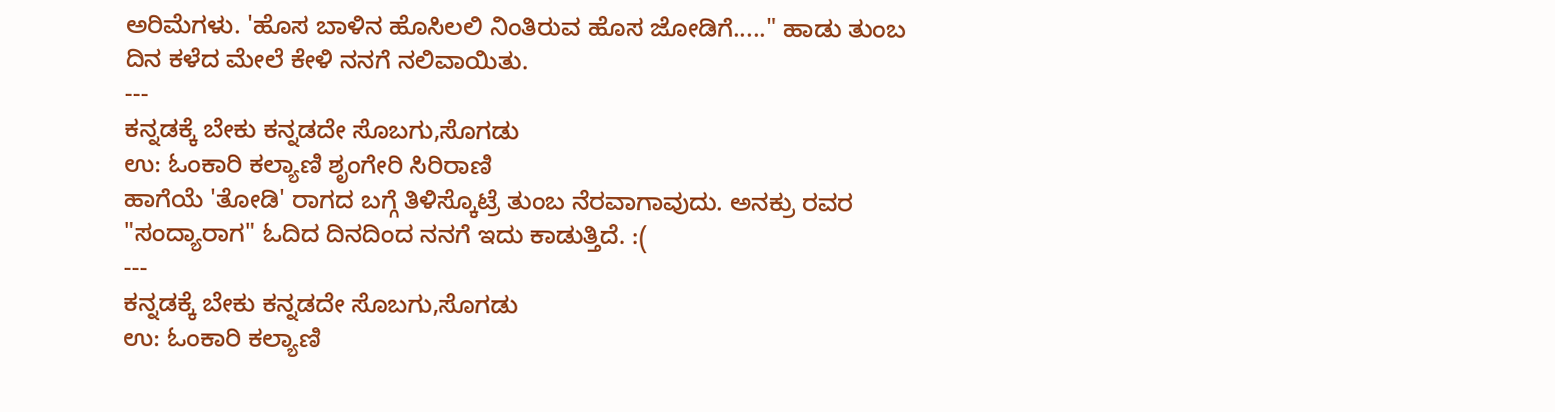ಅರಿಮೆಗಳು. 'ಹೊಸ ಬಾಳಿನ ಹೊಸಿಲಲಿ ನಿಂತಿರುವ ಹೊಸ ಜೋಡಿಗೆ....." ಹಾಡು ತುಂಬ ದಿನ ಕಳೆದ ಮೇಲೆ ಕೇಳಿ ನನಗೆ ನಲಿವಾಯಿತು.
---
ಕನ್ನಡಕ್ಕೆ ಬೇಕು ಕನ್ನಡದೇ ಸೊಬಗು,ಸೊಗಡು
ಉ: ಓಂಕಾರಿ ಕಲ್ಯಾಣಿ ಶೃಂಗೇರಿ ಸಿರಿರಾಣಿ
ಹಾಗೆಯೆ 'ತೋಡಿ' ರಾಗದ ಬಗ್ಗೆ ತಿಳಿಸ್ಕೊಟ್ರೆ ತುಂಬ ನೆರವಾಗಾವುದು. ಅನಕ್ರು ರವರ "ಸಂದ್ಯಾರಾಗ" ಓದಿದ ದಿನದಿಂದ ನನಗೆ ಇದು ಕಾಡುತ್ತಿದೆ. :(
---
ಕನ್ನಡಕ್ಕೆ ಬೇಕು ಕನ್ನಡದೇ ಸೊಬಗು,ಸೊಗಡು
ಉ: ಓಂಕಾರಿ ಕಲ್ಯಾಣಿ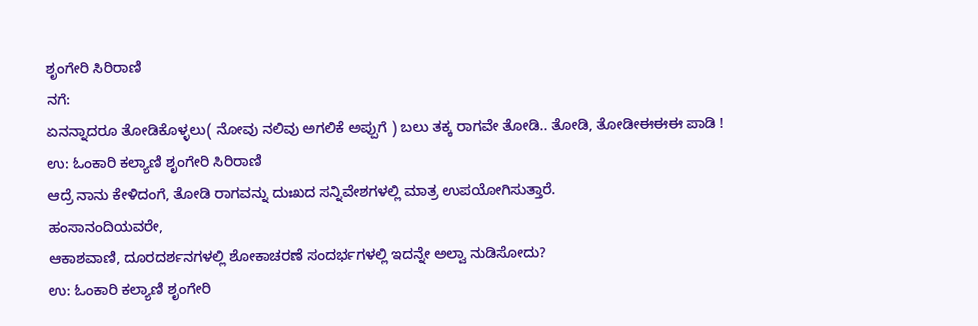ಶೃಂಗೇರಿ ಸಿರಿರಾಣಿ
ನಗೆ:
ಏನನ್ನಾದರೂ ತೋಡಿಕೊಳ್ಳಲು( ನೋವು ನಲಿವು ಅಗಲಿಕೆ ಅಪ್ಪುಗೆ ) ಬಲು ತಕ್ಕ ರಾಗವೇ ತೋಡಿ.. ತೋಡಿ, ತೋಡೀಈಈಈ ಪಾಡಿ !
ಉ: ಓಂಕಾರಿ ಕಲ್ಯಾಣಿ ಶೃಂಗೇರಿ ಸಿರಿರಾಣಿ
ಆದ್ರೆ ನಾನು ಕೇಳಿದಂಗೆ, ತೋಡಿ ರಾಗವನ್ನು ದುಃಖದ ಸನ್ನಿವೇಶಗಳಲ್ಲಿ ಮಾತ್ರ ಉಪಯೋಗಿಸುತ್ತಾರೆ.
ಹಂಸಾನಂದಿಯವರೇ,
ಆಕಾಶವಾಣಿ, ದೂರದರ್ಶನಗಳಲ್ಲಿ ಶೋಕಾಚರಣೆ ಸಂದರ್ಭಗಳಲ್ಲಿ ಇದನ್ನೇ ಅಲ್ವಾ ನುಡಿಸೋದು?
ಉ: ಓಂಕಾರಿ ಕಲ್ಯಾಣಿ ಶೃಂಗೇರಿ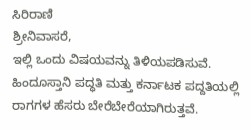ಸಿರಿರಾಣಿ
ಶ್ರೀನಿವಾಸರೆ,
ಇಲ್ಲಿ ಒಂದು ವಿಷಯವನ್ನು ತಿಳಿಯಪಡಿಸುವೆ.
ಹಿಂದೂಸ್ತಾನಿ ಪದ್ಧತಿ ಮತ್ತು ಕರ್ನಾಟಕ ಪದ್ದತಿಯಲ್ಲಿ ರಾಗಗಳ ಹೆಸರು ಬೇರೆಬೇರೆಯಾಗಿರುತ್ತವೆ.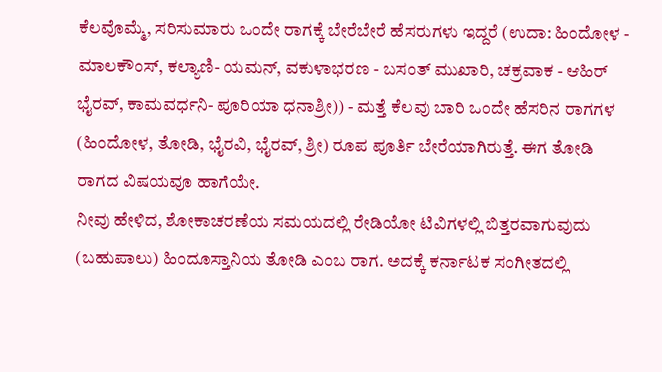ಕೆಲವೊಮ್ಮೆ, ಸರಿಸುಮಾರು ಒಂದೇ ರಾಗಕ್ಕೆ ಬೇರೆಬೇರೆ ಹೆಸರುಗಳು ಇದ್ದರೆ (ಉದಾ: ಹಿಂದೋಳ - ಮಾಲಕೌಂಸ್, ಕಲ್ಯಾಣಿ- ಯಮನ್, ವಕುಳಾಭರಣ - ಬಸಂತ್ ಮುಖಾರಿ, ಚಕ್ರವಾಕ - ಆಹಿರ್ ಭೈರವ್, ಕಾಮವರ್ಧನಿ- ಪೂರಿಯಾ ಧನಾಶ್ರೀ)) - ಮತ್ತೆ ಕೆಲವು ಬಾರಿ ಒಂದೇ ಹೆಸರಿನ ರಾಗಗಳ (ಹಿಂದೋಳ, ತೋಡಿ, ಭೈರವಿ, ಭೈರವ್, ಶ್ರೀ) ರೂಪ ಪೂರ್ತಿ ಬೇರೆಯಾಗಿರುತ್ತೆ. ಈಗ ತೋಡಿ ರಾಗದ ವಿಷಯವೂ ಹಾಗೆಯೇ.
ನೀವು ಹೇಳಿದ, ಶೋಕಾಚರಣೆಯ ಸಮಯದಲ್ಲಿ ರೇಡಿಯೋ ಟಿವಿಗಳಲ್ಲಿ ಬಿತ್ತರವಾಗುವುದು (ಬಹುಪಾಲು) ಹಿಂದೂಸ್ತಾನಿಯ ತೋಡಿ ಎಂಬ ರಾಗ. ಅದಕ್ಕೆ ಕರ್ನಾಟಕ ಸಂಗೀತದಲ್ಲಿ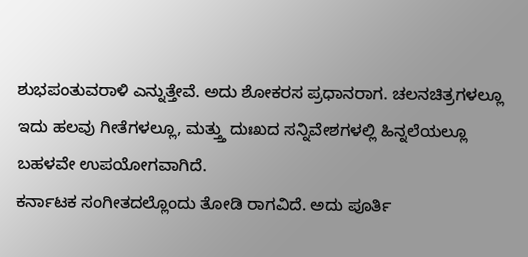ಶುಭಪಂತುವರಾಳಿ ಎನ್ನುತ್ತೇವೆ. ಅದು ಶೋಕರಸ ಪ್ರಧಾನರಾಗ. ಚಲನಚಿತ್ರಗಳಲ್ಲೂ ಇದು ಹಲವು ಗೀತೆಗಳಲ್ಲೂ, ಮತ್ತ್ತು ದುಃಖದ ಸನ್ನಿವೇಶಗಳಲ್ಲಿ ಹಿನ್ನಲೆಯಲ್ಲೂ ಬಹಳವೇ ಉಪಯೋಗವಾಗಿದೆ.
ಕರ್ನಾಟಕ ಸಂಗೀತದಲ್ಲೊಂದು ತೋಡಿ ರಾಗವಿದೆ. ಅದು ಪೂರ್ತಿ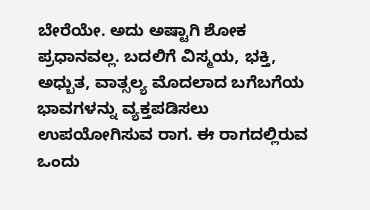ಬೇರೆಯೇ. ಅದು ಅಷ್ಟಾಗಿ ಶೋಕ ಪ್ರಧಾನವಲ್ಲ. ಬದಲಿಗೆ ವಿಸ್ಮಯ, ಭಕ್ತಿ, ಅಧ್ಬುತ, ವಾತ್ಸಲ್ಯ ಮೊದಲಾದ ಬಗೆಬಗೆಯ ಭಾವಗಳನ್ನು ವ್ಯಕ್ತಪಡಿಸಲು ಉಪಯೋಗಿಸುವ ರಾಗ. ಈ ರಾಗದಲ್ಲಿರುವ ಒಂದು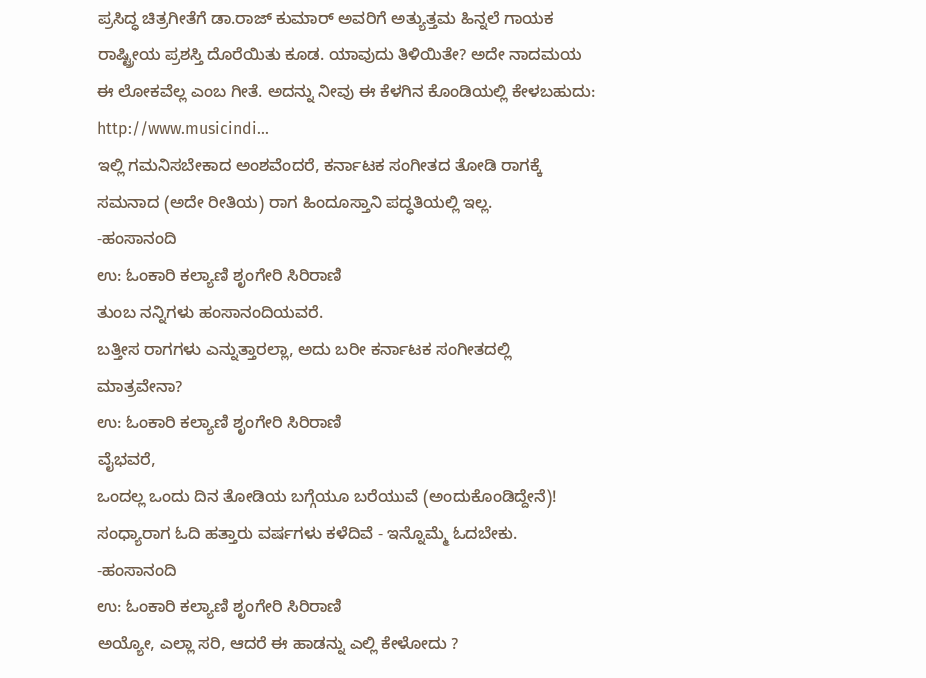ಪ್ರಸಿದ್ಧ ಚಿತ್ರಗೀತೆಗೆ ಡಾ.ರಾಜ್ ಕುಮಾರ್ ಅವರಿಗೆ ಅತ್ಯುತ್ತಮ ಹಿನ್ನಲೆ ಗಾಯಕ ರಾಷ್ಟ್ರೀಯ ಪ್ರಶಸ್ತಿ ದೊರೆಯಿತು ಕೂಡ. ಯಾವುದು ತಿಳಿಯಿತೇ? ಅದೇ ನಾದಮಯ ಈ ಲೋಕವೆಲ್ಲ ಎಂಬ ಗೀತೆ. ಅದನ್ನು ನೀವು ಈ ಕೆಳಗಿನ ಕೊಂಡಿಯಲ್ಲಿ ಕೇಳಬಹುದು:
http://www.musicindi...
ಇಲ್ಲಿ ಗಮನಿಸಬೇಕಾದ ಅಂಶವೆಂದರೆ, ಕರ್ನಾಟಕ ಸಂಗೀತದ ತೋಡಿ ರಾಗಕ್ಕೆ ಸಮನಾದ (ಅದೇ ರೀತಿಯ) ರಾಗ ಹಿಂದೂಸ್ತಾನಿ ಪದ್ಧತಿಯಲ್ಲಿ ಇಲ್ಲ.
-ಹಂಸಾನಂದಿ
ಉ: ಓಂಕಾರಿ ಕಲ್ಯಾಣಿ ಶೃಂಗೇರಿ ಸಿರಿರಾಣಿ
ತುಂಬ ನನ್ನಿಗಳು ಹಂಸಾನಂದಿಯವರೆ.
ಬತ್ತೀಸ ರಾಗಗಳು ಎನ್ನುತ್ತಾರಲ್ಲಾ, ಅದು ಬರೀ ಕರ್ನಾಟಕ ಸಂಗೀತದಲ್ಲಿ ಮಾತ್ರವೇನಾ?
ಉ: ಓಂಕಾರಿ ಕಲ್ಯಾಣಿ ಶೃಂಗೇರಿ ಸಿರಿರಾಣಿ
ವೈಭವರೆ,
ಒಂದಲ್ಲ ಒಂದು ದಿನ ತೋಡಿಯ ಬಗ್ಗೆಯೂ ಬರೆಯುವೆ (ಅಂದುಕೊಂಡಿದ್ದೇನೆ)! ಸಂಧ್ಯಾರಾಗ ಓದಿ ಹತ್ತಾರು ವರ್ಷಗಳು ಕಳೆದಿವೆ - ಇನ್ನೊಮ್ಮೆ ಓದಬೇಕು.
-ಹಂಸಾನಂದಿ
ಉ: ಓಂಕಾರಿ ಕಲ್ಯಾಣಿ ಶೃಂಗೇರಿ ಸಿರಿರಾಣಿ
ಅಯ್ಯೋ, ಎಲ್ಲಾ ಸರಿ, ಆದರೆ ಈ ಹಾಡನ್ನು ಎಲ್ಲಿ ಕೇಳೋದು ?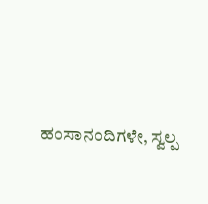ಹಂಸಾನಂದಿಗಳೇ, ಸ್ವಲ್ಪ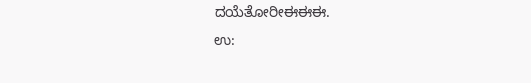ದಯೆತೋರೀಈಈಈ.
ಉ: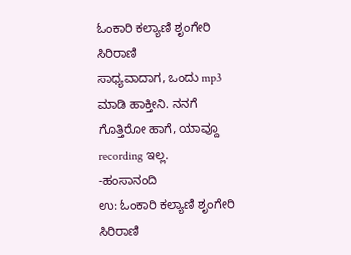ಓಂಕಾರಿ ಕಲ್ಯಾಣಿ ಶೃಂಗೇರಿ ಸಿರಿರಾಣಿ
ಸಾಧ್ಯವಾದಾಗ, ಒಂದು mp3 ಮಾಡಿ ಹಾಕ್ತೀನಿ. ನನಗೆ ಗೊತ್ತಿರೋ ಹಾಗೆ, ಯಾವ್ದೂ recording ಇಲ್ಲ.
-ಹಂಸಾನಂದಿ
ಉ: ಓಂಕಾರಿ ಕಲ್ಯಾಣಿ ಶೃಂಗೇರಿ ಸಿರಿರಾಣಿ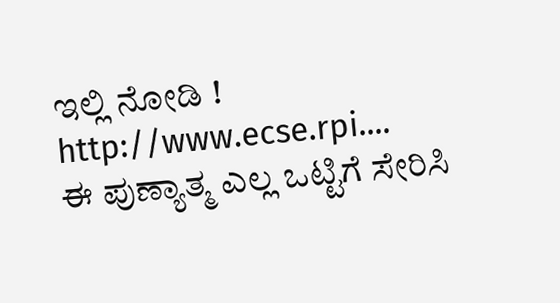ಇಲ್ಲಿ ನೋಡಿ !
http://www.ecse.rpi....
ಈ ಪುಣ್ಯಾತ್ಮ ಎಲ್ಲ ಒಟ್ಟಿಗೆ ಸೇರಿಸಿ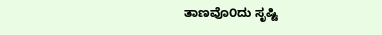ತಾಣವೊ೦ದು ಸೃಷ್ಟಿ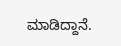ಮಾಡಿದ್ದಾನೆ.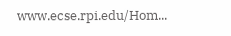www.ecse.rpi.edu/Hom...